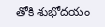తోకి శుభోదయం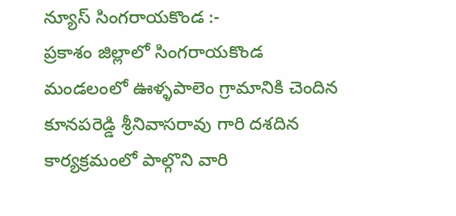న్యూస్ సింగరాయకొండ :-
ప్రకాశం జిల్లాలో సింగరాయకొండ మండలంలో ఊళ్ళపాలెం గ్రామానికి చెందిన కూనపరెడ్డి శ్రీనివాసరావు గారి దశదిన కార్యక్రమంలో పాల్గొని వారి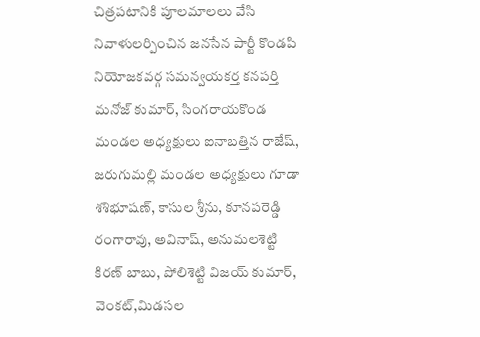చిత్రపటానికి పూలమాలలు వేసి నివాళులర్పించిన జనసేన పార్టీ కొండపి నియోజకవర్గ సమన్వయకర్త కనపర్తి మనోజ్ కుమార్, సింగరాయకొండ మండల అధ్యక్షులు ఐనాబత్తిన రాజేష్, జరుగుమల్లి మండల అధ్యక్షులు గూడా శశిభూషణ్, కాసుల శ్రీను, కూనపరెడ్డి రంగారావు, అవినాష్, అనుమలశెట్టి కిరణ్ బాబు, పోలిశెట్టి విజయ్ కుమార్, వెంకట్,మిడసల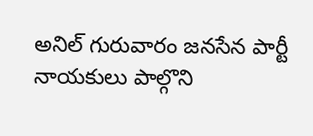అనిల్ గురువారం జనసేన పార్టీ నాయకులు పాల్గొని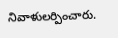నివాళులర్పించారు.